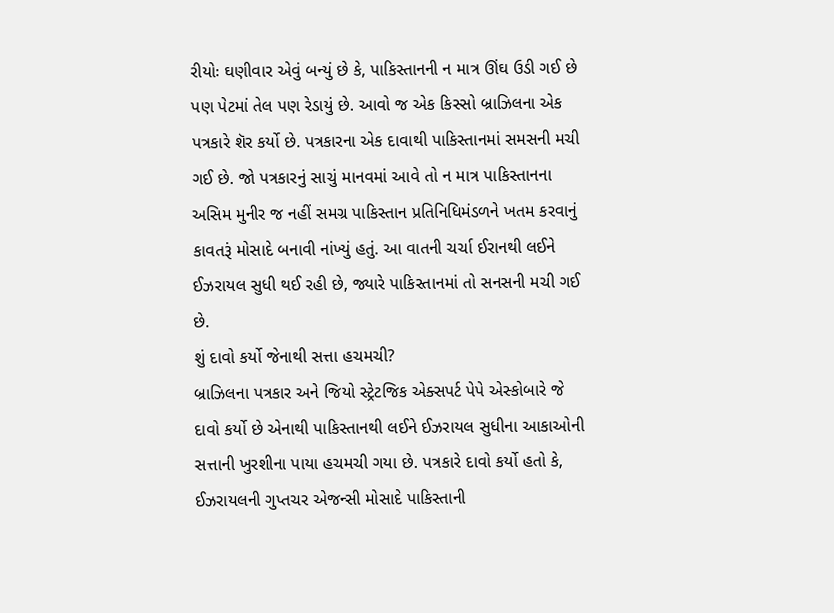રીયોઃ ઘણીવાર એવું બન્યું છે કે, પાકિસ્તાનની ન માત્ર ઊંઘ ઉડી ગઈ છે પણ પેટમાં તેલ પણ રેડાયું છે. આવો જ એક કિસ્સો બ્રાઝિલના એક પત્રકારે શૅર કર્યો છે. પત્રકારના એક દાવાથી પાકિસ્તાનમાં સમસની મચી ગઈ છે. જો પત્રકારનું સાચું માનવમાં આવે તો ન માત્ર પાકિસ્તાનના અસિમ મુનીર જ નહીં સમગ્ર પાકિસ્તાન પ્રતિનિધિમંડળને ખતમ કરવાનું કાવતરૂં મોસાદે બનાવી નાંખ્યું હતું. આ વાતની ચર્ચા ઈરાનથી લઈને ઈઝરાયલ સુધી થઈ રહી છે, જ્યારે પાકિસ્તાનમાં તો સનસની મચી ગઈ છે.
શું દાવો કર્યો જેનાથી સત્તા હચમચી?
બ્રાઝિલના પત્રકાર અને જિયો સ્ટ્રેટજિક એક્સપર્ટ પેપે એસ્કોબારે જે દાવો કર્યો છે એનાથી પાકિસ્તાનથી લઈને ઈઝરાયલ સુધીના આકાઓની સત્તાની ખુરશીના પાયા હચમચી ગયા છે. પત્રકારે દાવો કર્યો હતો કે, ઈઝરાયલની ગુપ્તચર એજન્સી મોસાદે પાકિસ્તાની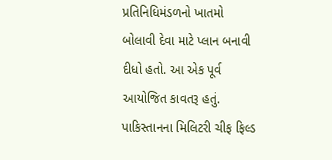પ્રતિનિધિમંડળનો ખાતમો બોલાવી દેવા માટે પ્લાન બનાવી દીધો હતો. આ એક પૂર્વ આયોજિત કાવતરૂ હતું. પાકિસ્તાનના મિલિટરી ચીફ ફિલ્ડ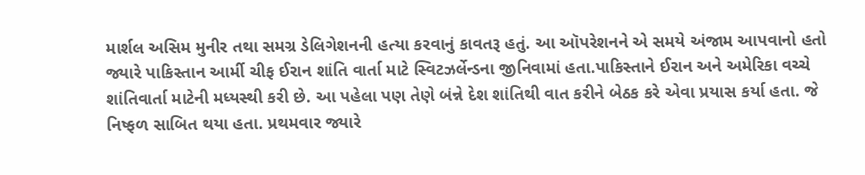માર્શલ અસિમ મુનીર તથા સમગ્ર ડેલિગેશનની હત્યા કરવાનું કાવતરૂ હતું. આ ઑપરેશનને એ સમયે અંજામ આપવાનો હતો જ્યારે પાકિસ્તાન આર્મી ચીફ ઈરાન શાંતિ વાર્તા માટે સ્વિટઝર્લેન્ડના જીનિવામાં હતા.પાકિસ્તાને ઈરાન અને અમેરિકા વચ્ચે શાંતિવાર્તા માટેની મધ્યસ્થી કરી છે. આ પહેલા પણ તેણે બંન્ને દેશ શાંતિથી વાત કરીને બેઠક કરે એવા પ્રયાસ કર્યા હતા. જે નિષ્ફળ સાબિત થયા હતા. પ્રથમવાર જ્યારે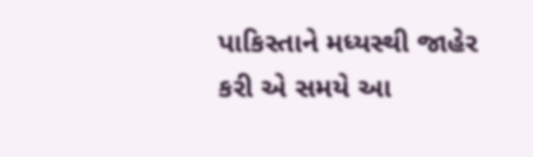પાકિસ્તાને મધ્યસ્થી જાહેર કરી એ સમયે આ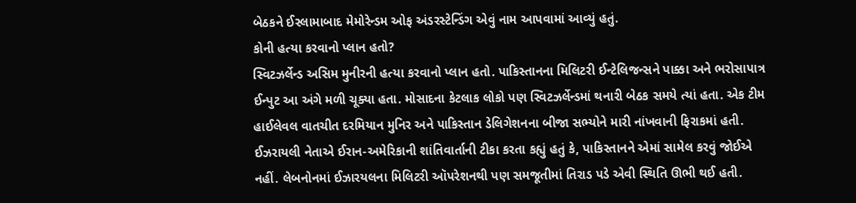બેઠકને ઈસ્લામાબાદ મેમોરેન્ડમ ઓફ અંડરસ્ટેન્ડિંગ એવું નામ આપવામાં આવ્યું હતું.
કોની હત્યા કરવાનો પ્લાન હતો?
સ્વિટઝર્લેન્ડ અસિમ મુનીરની હત્યા કરવાનો પ્લાન હતો. પાકિસ્તાનના મિલિટરી ઈન્ટેલિજન્સને પાક્કા અને ભરોસાપાત્ર ઈન્પુટ આ અંગે મળી ચૂક્યા હતા. મોસાદના કેટલાક લોકો પણ સ્વિટઝર્લેન્ડમાં થનારી બેઠક સમયે ત્યાં હતા. એક ટીમ હાઈલેવલ વાતચીત દરમિયાન મુનિર અને પાકિસ્તાન ડેલિગેશનના બીજા સભ્યોને મારી નાંખવાની ફિરાકમાં હતી. ઈઝરાયલી નેતાએ ઈરાન-અમેરિકાની શાંતિવાર્તાની ટીકા કરતા કહ્યું હતું કે, પાકિસ્તાનને એમાં સામેલ કરવું જોઈએ નહીં. લેબનોનમાં ઈઝારયલના મિલિટરી ઑપરેશનથી પણ સમજૂતીમાં તિરાડ પડે એવી સ્થિતિ ઊભી થઈ હતી.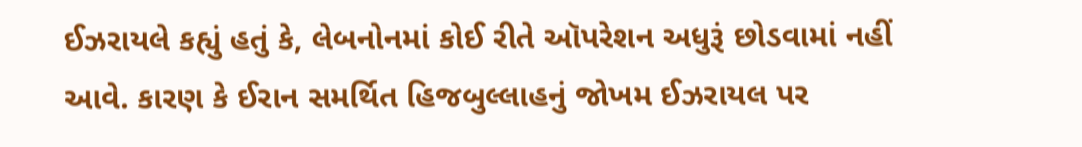ઈઝરાયલે કહ્યું હતું કે, લેબનોનમાં કોઈ રીતે ઑપરેશન અધુરૂં છોડવામાં નહીં આવે. કારણ કે ઈરાન સમર્થિત હિજબુલ્લાહનું જોખમ ઈઝરાયલ પર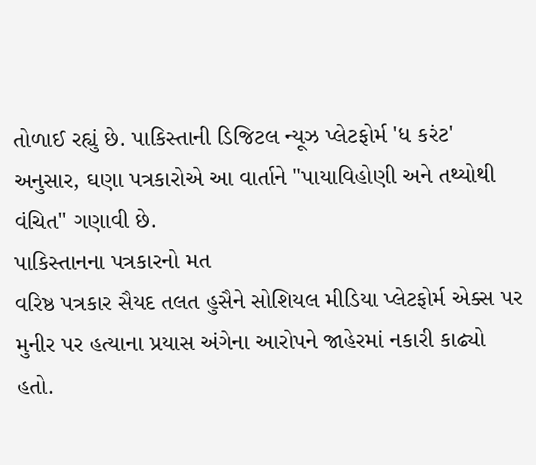તોળાઈ રહ્યું છે. પાકિસ્તાની ડિજિટલ ન્યૂઝ પ્લેટફોર્મ 'ધ કરંટ' અનુસાર, ઘણા પત્રકારોએ આ વાર્તાને "પાયાવિહોણી અને તથ્યોથી વંચિત" ગણાવી છે.
પાકિસ્તાનના પત્રકારનો મત
વરિષ્ઠ પત્રકાર સૈયદ તલત હુસૈને સોશિયલ મીડિયા પ્લેટફોર્મ એક્સ પર મુનીર પર હત્યાના પ્રયાસ અંગેના આરોપને જાહેરમાં નકારી કાઢ્યો હતો.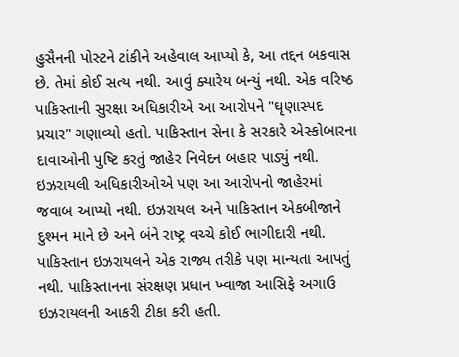હુસૈનની પોસ્ટને ટાંકીને અહેવાલ આપ્યો કે, આ તદ્દન બકવાસ છે. તેમાં કોઈ સત્ય નથી. આવું ક્યારેય બન્યું નથી. એક વરિષ્ઠ પાકિસ્તાની સુરક્ષા અધિકારીએ આ આરોપને "ઘૃણાસ્પદ પ્રચાર" ગણાવ્યો હતો. પાકિસ્તાન સેના કે સરકારે એસ્કોબારના દાવાઓની પુષ્ટિ કરતું જાહેર નિવેદન બહાર પાડ્યું નથી. ઇઝરાયલી અધિકારીઓએ પણ આ આરોપનો જાહેરમાં જવાબ આપ્યો નથી. ઇઝરાયલ અને પાકિસ્તાન એકબીજાને દુશ્મન માને છે અને બંને રાષ્ટ્ર વચ્ચે કોઈ ભાગીદારી નથી. પાકિસ્તાન ઇઝરાયલને એક રાજ્ય તરીકે પણ માન્યતા આપતું નથી. પાકિસ્તાનના સંરક્ષણ પ્રધાન ખ્વાજા આસિફે અગાઉ ઇઝરાયલની આકરી ટીકા કરી હતી.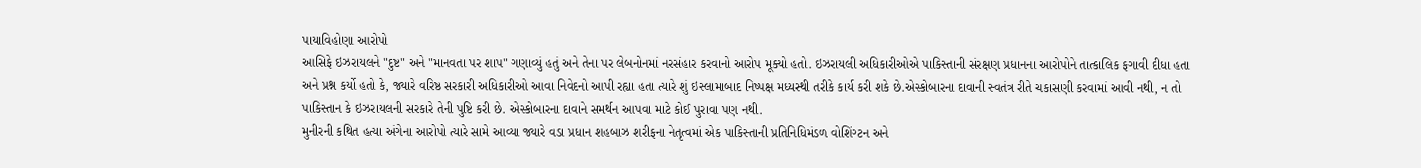પાયાવિહોણા આરોપો
આસિફે ઇઝરાયલને "દુષ્ટ" અને "માનવતા પર શાપ" ગણાવ્યું હતું અને તેના પર લેબનોનમાં નરસંહાર કરવાનો આરોપ મૂક્યો હતો. ઇઝરાયલી અધિકારીઓએ પાકિસ્તાની સંરક્ષણ પ્રધાનના આરોપોને તાત્કાલિક ફગાવી દીધા હતા અને પ્રશ્ન કર્યો હતો કે, જ્યારે વરિષ્ઠ સરકારી અધિકારીઓ આવા નિવેદનો આપી રહ્યા હતા ત્યારે શું ઇસ્લામાબાદ નિષ્પક્ષ મધ્યસ્થી તરીકે કાર્ય કરી શકે છે.એસ્કોબારના દાવાની સ્વતંત્ર રીતે ચકાસણી કરવામાં આવી નથી, ન તો પાકિસ્તાન કે ઇઝરાયલની સરકારે તેની પુષ્ટિ કરી છે. એસ્કોબારના દાવાને સમર્થન આપવા માટે કોઈ પુરાવા પણ નથી.
મુનીરની કથિત હત્યા અંગેના આરોપો ત્યારે સામે આવ્યા જ્યારે વડા પ્રધાન શહબાઝ શરીફના નેતૃત્વમાં એક પાકિસ્તાની પ્રતિનિધિમંડળ વોશિંગ્ટન અને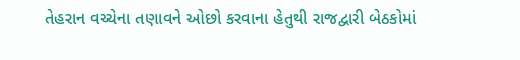તેહરાન વચ્ચેના તણાવને ઓછો કરવાના હેતુથી રાજદ્વારી બેઠકોમાં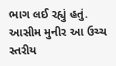ભાગ લઈ રહ્યું હતું. આસીમ મુનીર આ ઉચ્ચ સ્તરીય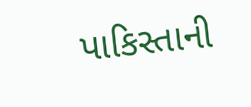પાકિસ્તાની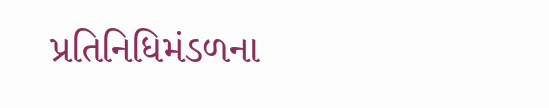પ્રતિનિધિમંડળના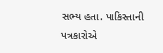સભ્ય હતા. પાકિસ્તાની પત્રકારોએ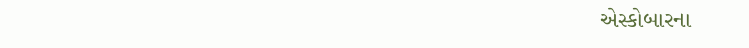એસ્કોબારના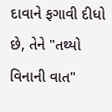દાવાને ફગાવી દીધો છે, તેને "તથ્યો વિનાની વાત"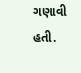ગણાવી હતી.